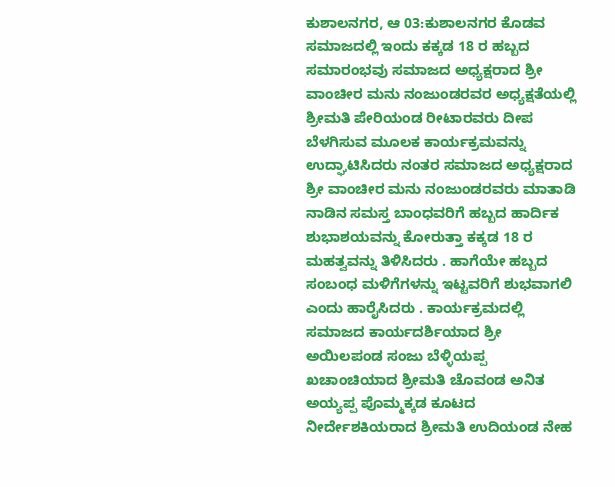ಕುಶಾಲನಗರ, ಆ 03:ಕುಶಾಲನಗರ ಕೊಡವ ಸಮಾಜದಲ್ಲಿ ಇಂದು ಕಕ್ಕಡ 18 ರ ಹಬ್ಬದ ಸಮಾರಂಭವು ಸಮಾಜದ ಅಧ್ಯಕ್ಷರಾದ ಶ್ರೀ ವಾಂಚೀರ ಮನು ನಂಜುಂಡರವರ ಅಧ್ಯಕ್ಷತೆಯಲ್ಲಿ ಶ್ರೀಮತಿ ಪೇರಿಯಂಡ ರೀಟಾರವರು ದೀಪ ಬೆಳಗಿಸುವ ಮೂಲಕ ಕಾರ್ಯಕ್ರಮವನ್ನು ಉದ್ಘಾಟಿಸಿದರು ನಂತರ ಸಮಾಜದ ಅಧ್ಯಕ್ಷರಾದ ಶ್ರೀ ವಾಂಚೀರ ಮನು ನಂಜುಂಡರವರು ಮಾತಾಡಿ ನಾಡಿನ ಸಮಸ್ತ ಬಾಂಧವರಿಗೆ ಹಬ್ಬದ ಹಾರ್ದಿಕ ಶುಭಾಶಯವನ್ನು ಕೋರುತ್ತಾ ಕಕ್ಕಡ 18 ರ ಮಹತ್ವವನ್ನು ತಿಳಿಸಿದರು . ಹಾಗೆಯೇ ಹಬ್ಬದ ಸಂಬಂಧ ಮಳಿಗೆಗಳನ್ನು ಇಟ್ಟವರಿಗೆ ಶುಭವಾಗಲಿ ಎಂದು ಹಾರೈಸಿದರು . ಕಾರ್ಯಕ್ರಮದಲ್ಲಿ ಸಮಾಜದ ಕಾರ್ಯದರ್ಶಿಯಾದ ಶ್ರೀ ಅಯಿಲಪಂಡ ಸಂಜು ಬೆಳ್ಳಿಯಪ್ಪ ಖಚಾಂಚಿಯಾದ ಶ್ರೀಮತಿ ಚೊವಂಡ ಅನಿತ ಅಯ್ಯಪ್ಪ ಪೊಮ್ಮಕ್ಕಡ ಕೂಟದ ನೀರ್ದೇಶಕಿಯರಾದ ಶ್ರೀಮತಿ ಉದಿಯಂಡ ನೇಹ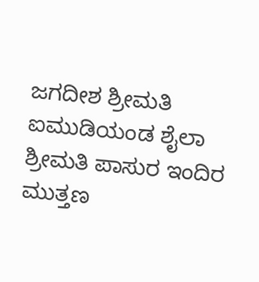ಜಗದೀಶ ಶ್ರೀಮತಿ ಐಮುಡಿಯಂಡ ಶೈಲಾ ಶ್ರೀಮತಿ ಪಾಸುರ ಇಂದಿರ ಮುತ್ತಣ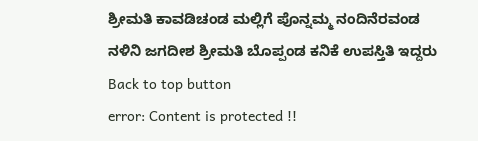ಶ್ರೀಮತಿ ಕಾವಡಿಚಂಡ ಮಲ್ಲಿಗೆ ಪೊನ್ನಮ್ಮ ನಂದಿನೆರವಂಡ ನಳಿನಿ ಜಗದೀಶ ಶ್ರೀಮತಿ ಬೊಪ್ಪಂಡ ಕನಿಕೆ ಉಪಸ್ತಿತಿ ಇದ್ದರು
Back to top button
error: Content is protected !!